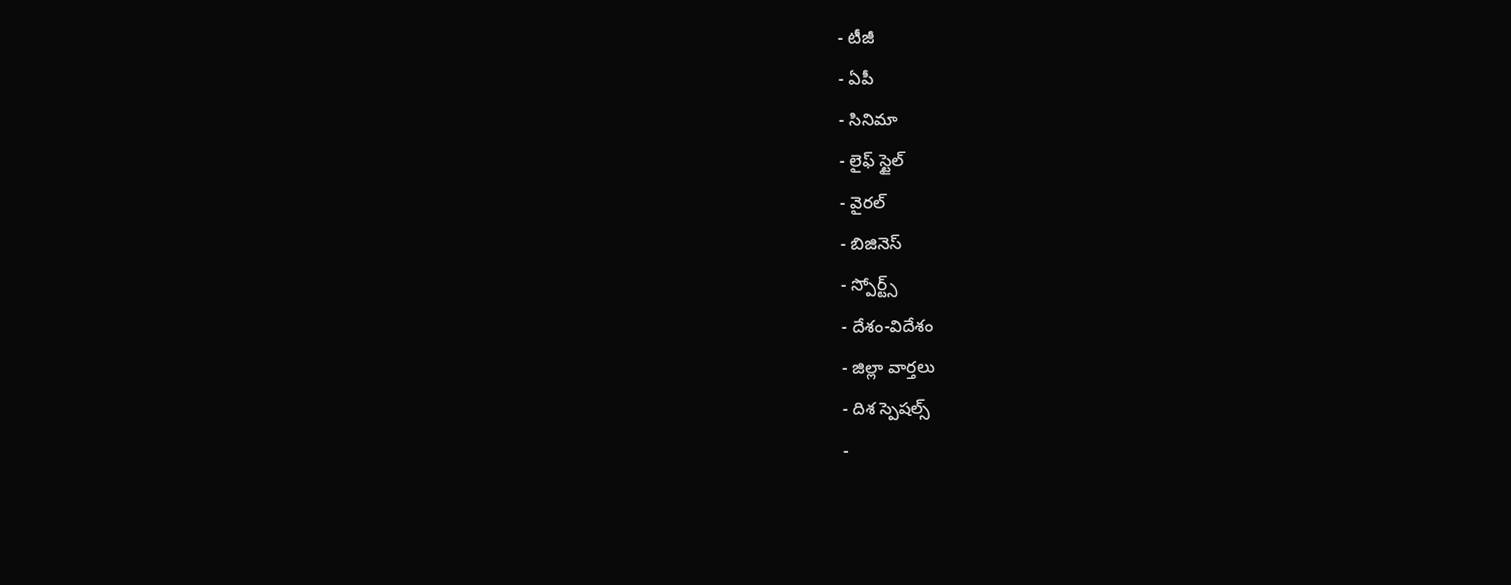- టీజీ
- ఏపీ
- సినిమా
- లైఫ్ స్టైల్
- వైరల్
- బిజినెస్
- స్పోర్ట్స్
- దేశం-విదేశం
- జిల్లా వార్తలు
- దిశ స్పెషల్స్
-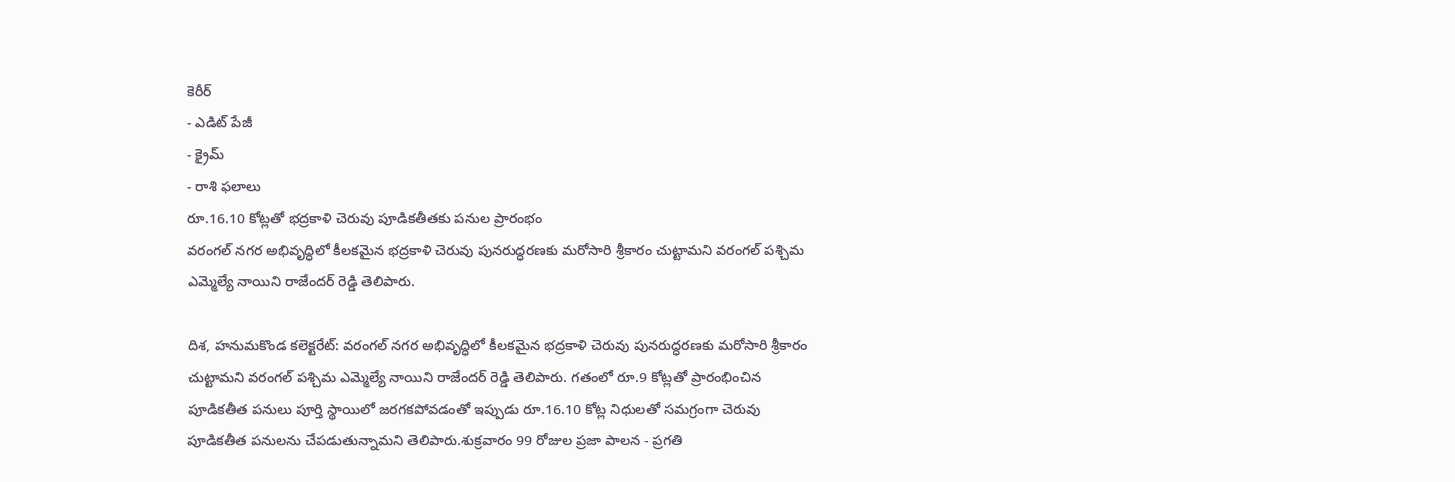కెరీర్
- ఎడిట్ పేజీ
- క్రైమ్
- రాశి ఫలాలు
రూ.16.10 కోట్లతో భద్రకాళి చెరువు పూడికతీతకు పనుల ప్రారంభం
వరంగల్ నగర అభివృద్ధిలో కీలకమైన భద్రకాళి చెరువు పునరుద్ధరణకు మరోసారి శ్రీకారం చుట్టామని వరంగల్ పశ్చిమ ఎమ్మెల్యే నాయిని రాజేందర్ రెడ్డి తెలిపారు.

దిశ, హనుమకొండ కలెక్టరేట్: వరంగల్ నగర అభివృద్ధిలో కీలకమైన భద్రకాళి చెరువు పునరుద్ధరణకు మరోసారి శ్రీకారం చుట్టామని వరంగల్ పశ్చిమ ఎమ్మెల్యే నాయిని రాజేందర్ రెడ్డి తెలిపారు. గతంలో రూ.9 కోట్లతో ప్రారంభించిన పూడికతీత పనులు పూర్తి స్థాయిలో జరగకపోవడంతో ఇప్పుడు రూ.16.10 కోట్ల నిధులతో సమగ్రంగా చెరువు పూడికతీత పనులను చేపడుతున్నామని తెలిపారు.శుక్రవారం 99 రోజుల ప్రజా పాలన - ప్రగతి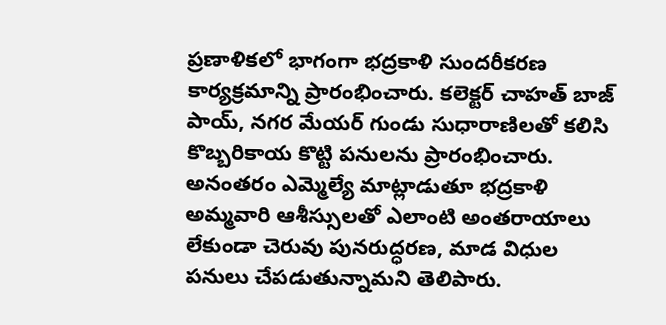ప్రణాళికలో భాగంగా భద్రకాళి సుందరీకరణ కార్యక్రమాన్ని ప్రారంభించారు. కలెక్టర్ చాహత్ బాజ్ పాయ్, నగర మేయర్ గుండు సుధారాణిలతో కలిసి కొబ్బరికాయ కొట్టి పనులను ప్రారంభించారు. అనంతరం ఎమ్మెల్యే మాట్లాడుతూ భద్రకాళి అమ్మవారి ఆశీస్సులతో ఎలాంటి అంతరాయాలు లేకుండా చెరువు పునరుద్ధరణ, మాడ విధుల పనులు చేపడుతున్నామని తెలిపారు.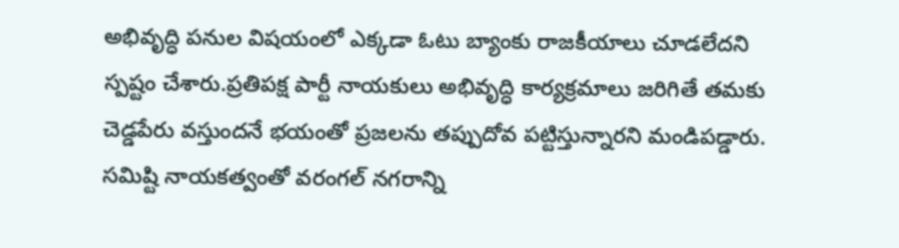అభివృద్ధి పనుల విషయంలో ఎక్కడా ఓటు బ్యాంకు రాజకీయాలు చూడలేదని స్పష్టం చేశారు.ప్రతిపక్ష పార్టీ నాయకులు అభివృద్ధి కార్యక్రమాలు జరిగితే తమకు చెడ్డపేరు వస్తుందనే భయంతో ప్రజలను తప్పుదోవ పట్టిస్తున్నారని మండిపడ్డారు. సమిష్టి నాయకత్వంతో వరంగల్ నగరాన్ని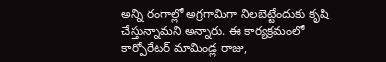అన్ని రంగాల్లో అగ్రగామిగా నిలబెట్టేందుకు కృషి చేస్తున్నామని అన్నారు. ఈ కార్యక్రమంలో కార్పోరేటర్ మామిండ్ల రాజు,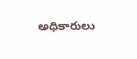అధికారులు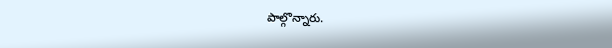పాల్గొన్నారు.